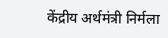केंद्रीय अर्थमंत्री निर्मला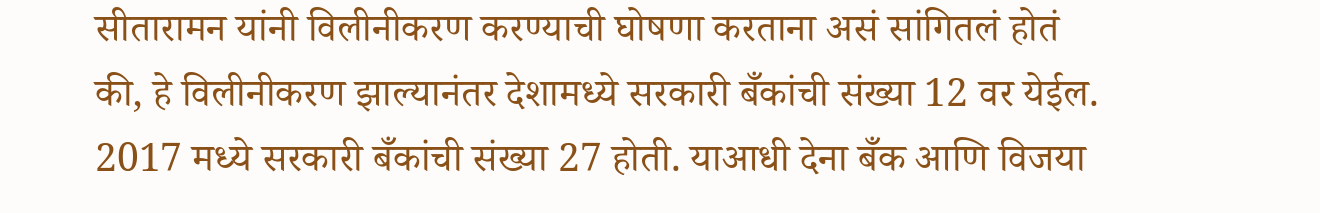सीतारामन यांनी विलीनीकरण करण्याची घोषणा करताना असं सांगितलं होतं की, हे विलीनीकरण झाल्यानंतर देशामध्ये सरकारी बँकांची संख्या 12 वर येईल. 2017 मध्ये सरकारी बँकांची संख्या 27 होती. याआधी देना बँक आणि विजया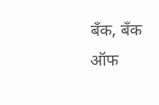बँक, बँक ऑफ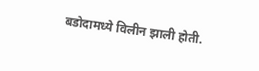बडोदामध्ये विलीन झाली होती.